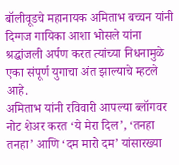बॉलीवूडचे महानायक अमिताभ बच्चन यांनी दिग्गज गायिका आशा भोसले यांना श्रद्धांजली अर्पण करत त्यांच्या निधनामुळे एका संपूर्ण युगाचा अंत झाल्याचे म्हटले आहे.
अमिताभ यांनी रविवारी आपल्या ब्लॉगवर नोट शेअर करत ‘ये मेरा दिल’, ‘तनहा तनहा’ आणि ‘दम मारो दम’ यांसारख्या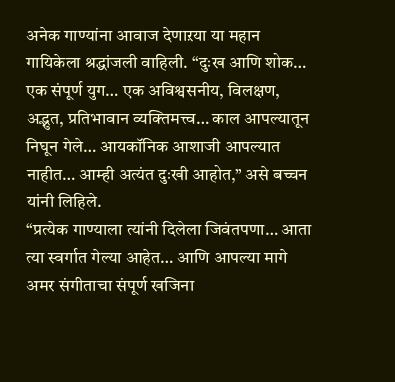अनेक गाण्यांना आवाज देणाऱया या महान गायिकेला श्रद्धांजली वाहिली. “दुःख आणि शोक… एक संपूर्ण युग… एक अविश्वसनीय, विलक्षण, अद्भुत, प्रतिभावान व्यक्तिमत्त्व… काल आपल्यातून निघून गेले… आयकॉनिक आशाजी आपल्यात नाहीत… आम्ही अत्यंत दुःखी आहोत,’’ असे बच्चन यांनी लिहिले.
“प्रत्येक गाण्याला त्यांनी दिलेला जिवंतपणा… आता त्या स्वर्गात गेल्या आहेत… आणि आपल्या मागे अमर संगीताचा संपूर्ण खजिना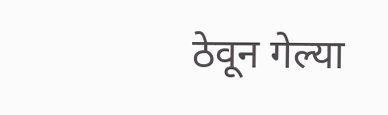ठेवून गेल्या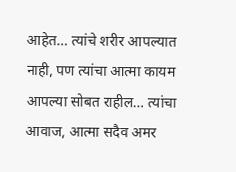आहेत… त्यांचे शरीर आपल्यात नाही, पण त्यांचा आत्मा कायम आपल्या सोबत राहील… त्यांचा आवाज, आत्मा सदैव अमर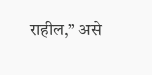राहील,’’ असे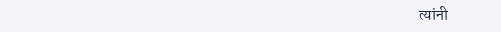त्यांनी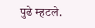पुढे म्हटले.